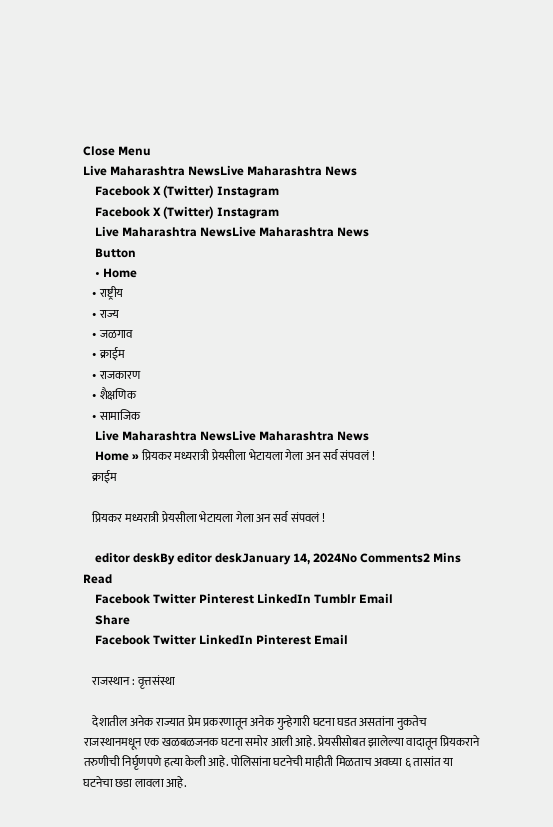Close Menu
Live Maharashtra NewsLive Maharashtra News
    Facebook X (Twitter) Instagram
    Facebook X (Twitter) Instagram
    Live Maharashtra NewsLive Maharashtra News
    Button
    • Home
    • राष्ट्रीय
    • राज्य
    • जळगाव
    • क्राईम
    • राजकारण
    • शैक्षणिक
    • सामाजिक
    Live Maharashtra NewsLive Maharashtra News
    Home » प्रियकर मध्यरात्री प्रेयसीला भेटायला गेला अन सर्व संपवलं !
    क्राईम

    प्रियकर मध्यरात्री प्रेयसीला भेटायला गेला अन सर्व संपवलं !

    editor deskBy editor deskJanuary 14, 2024No Comments2 Mins Read
    Facebook Twitter Pinterest LinkedIn Tumblr Email
    Share
    Facebook Twitter LinkedIn Pinterest Email

    राजस्थान : वृत्तसंस्था

    देशातील अनेक राज्यात प्रेम प्रकरणातून अनेक गुन्हेगारी घटना घडत असतांना नुकतेच राजस्थानमधून एक खळबळजनक घटना समोर आली आहे. प्रेयसीसोबत झालेल्या वादातून प्रियकराने तरुणीची निर्घृणपणे हत्या केली आहे. पोलिसांना घटनेची माहीती मिळताच अवघ्या ६ तासांत या घटनेचा छडा लावला आहे.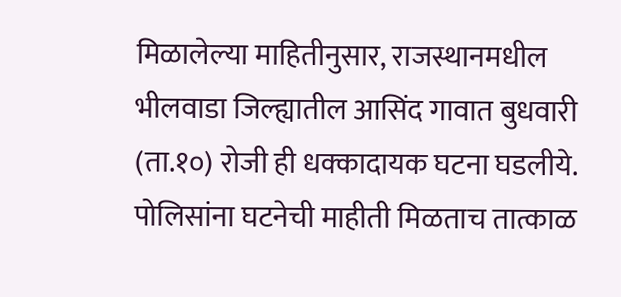मिळालेल्या माहितीनुसार, राजस्थानमधील भीलवाडा जिल्ह्यातील आसिंद गावात बुधवारी (ता.१०) रोजी ही धक्कादायक घटना घडलीये. पोलिसांना घटनेची माहीती मिळताच तात्काळ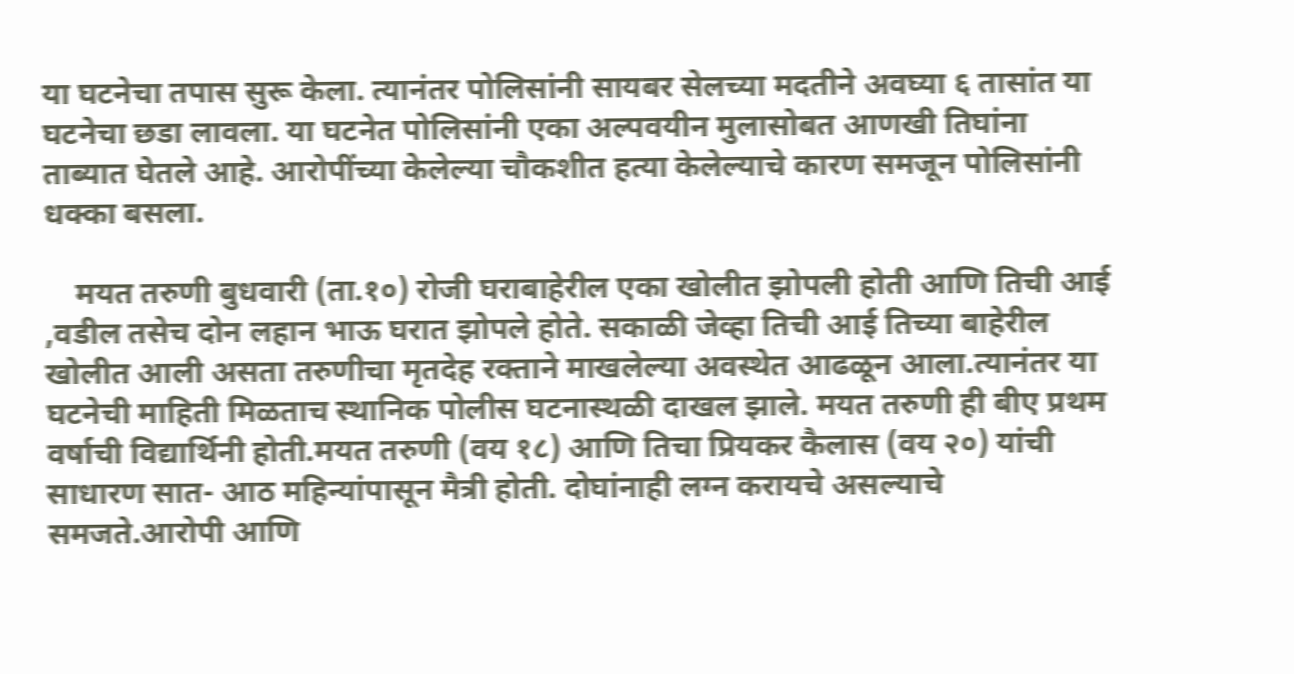या घटनेचा तपास सुरू केला. त्यानंतर पोलिसांनी सायबर सेलच्या मदतीने अवघ्या ६ तासांत या घटनेचा छडा लावला. या घटनेत पोलिसांनी एका अल्पवयीन मुलासोबत आणखी तिघांना ताब्यात घेतले आहे. आरोपींच्या केलेल्या चौकशीत हत्या केलेल्याचे कारण समजून पोलिसांनी धक्का बसला.

    मयत तरुणी बुधवारी (ता.१०) रोजी घराबाहेरील एका खोलीत झोपली होती आणि तिची आई ,वडील तसेच दोन लहान भाऊ घरात झोपले होते. सकाळी जेव्हा तिची आई तिच्या बाहेरील खोलीत आली असता तरुणीचा मृतदेह रक्ताने माखलेल्या अवस्थेत आढळून आला.त्यानंतर या घटनेची माहिती मिळताच स्थानिक पोलीस घटनास्थळी दाखल झाले. मयत तरुणी ही बीए प्रथम वर्षाची विद्यार्थिनी होती.मयत तरुणी (वय १८) आणि तिचा प्रियकर कैलास (वय २०) यांची साधारण सात- आठ महिन्यांपासून मैत्री होती. दोघांनाही लग्न करायचे असल्याचे समजते.आरोपी आणि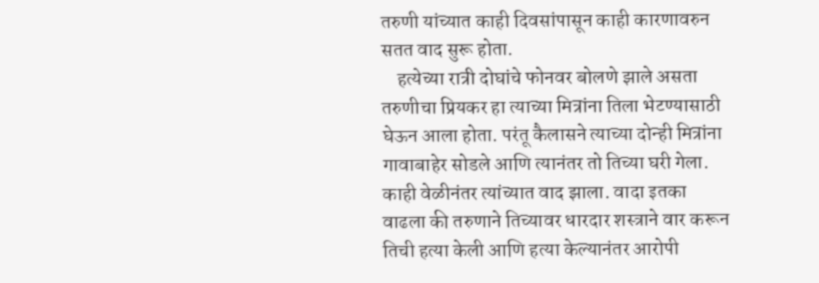तरुणी यांच्यात काही दिवसांपासून काही कारणावरुन सतत वाद सुरू होता.
    हत्येच्या रात्री दोघांचे फोनवर बोलणे झाले असता तरुणीचा प्रियकर हा त्याच्या मित्रांना तिला भेटण्यासाठी घेऊन आला होता. परंतू कैलासने त्याच्या दोन्ही मित्रांना गावाबाहेर सोडले आणि त्यानंतर तो तिच्या घरी गेला. काही वेळीनंतर त्यांच्यात वाद झाला. वादा इतका वाढला की तरुणाने तिच्यावर धारदार शस्त्राने वार करून तिची हत्या केली आणि हत्या केल्यानंतर आरोपी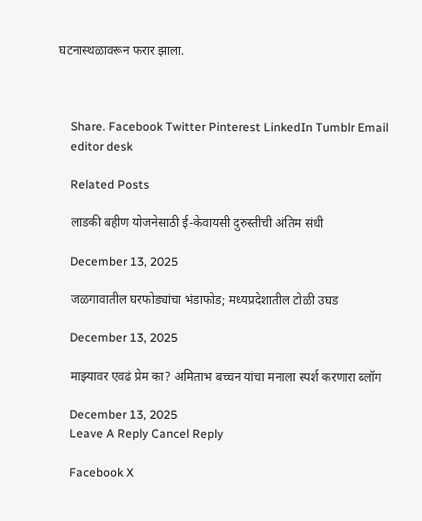घटनास्थळावरून फरार झाला.



    Share. Facebook Twitter Pinterest LinkedIn Tumblr Email
    editor desk

    Related Posts

    लाडकी बहीण योजनेसाठी ई-केवायसी दुरुस्तीची अंतिम संधी

    December 13, 2025

    जळगावातील घरफोड्यांचा भंडाफोड; मध्यप्रदेशातील टोळी उघड

    December 13, 2025

    माझ्यावर एवढं प्रेम का? अमिताभ बच्चन यांचा मनाला स्पर्श करणारा ब्लॉग

    December 13, 2025
    Leave A Reply Cancel Reply

    Facebook X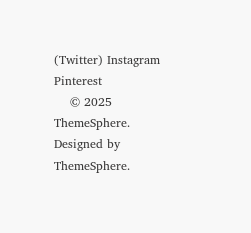(Twitter) Instagram Pinterest
    © 2025 ThemeSphere. Designed by ThemeSphere.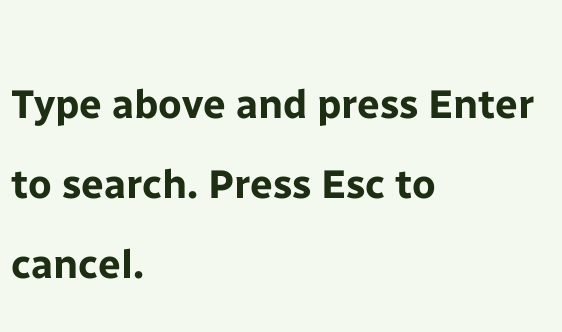Type above and press Enter to search. Press Esc to cancel.